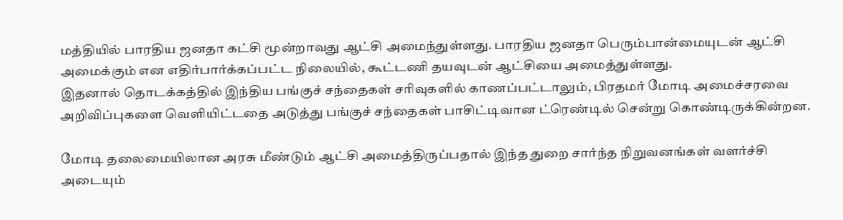மத்தியில் பாரதிய ஜனதா கட்சி மூன்றாவது ஆட்சி அமைந்துள்ளது. பாரதிய ஜனதா பெரும்பான்மையுடன் ஆட்சி அமைக்கும் என எதிர்பார்க்கப்பட்ட நிலையில், கூட்டணி தயவுடன் ஆட்சியை அமைத்துள்ளது.
இதனால் தொடக்கத்தில் இந்திய பங்குச் சந்தைகள் சரிவுகளில் காணப்பட்டாலும், பிரதமர் மோடி அமைச்சரவை அறிவிப்புகளை வெளியிட்டதை அடுத்து பங்குச் சந்தைகள் பாசிட்டிவான ட்ரெண்டில் சென்று கொண்டிருக்கின்றன.

மோடி தலைமையிலான அரசு மீண்டும் ஆட்சி அமைத்திருப்பதால் இந்த துறை சார்ந்த நிறுவனங்கள் வளர்ச்சி அடையும்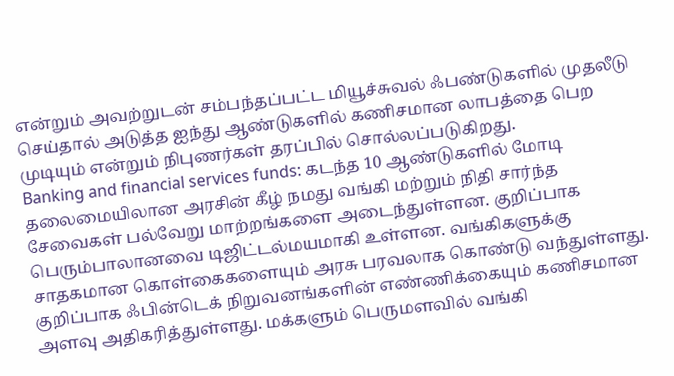என்றும் அவற்றுடன் சம்பந்தப்பட்ட மியூச்சுவல் ஃபண்டுகளில் முதலீடு செய்தால் அடுத்த ஐந்து ஆண்டுகளில் கணிசமான லாபத்தை பெற முடியும் என்றும் நிபுணர்கள் தரப்பில் சொல்லப்படுகிறது.
Banking and financial services funds: கடந்த 10 ஆண்டுகளில் மோடி தலைமையிலான அரசின் கீழ் நமது வங்கி மற்றும் நிதி சார்ந்த சேவைகள் பல்வேறு மாற்றங்களை அடைந்துள்ளன. குறிப்பாக பெரும்பாலானவை டிஜிட்டல்மயமாகி உள்ளன. வங்கிகளுக்கு சாதகமான கொள்கைகளையும் அரசு பரவலாக கொண்டு வந்துள்ளது.
குறிப்பாக ஃபின்டெக் நிறுவனங்களின் எண்ணிக்கையும் கணிசமான அளவு அதிகரித்துள்ளது. மக்களும் பெருமளவில் வங்கி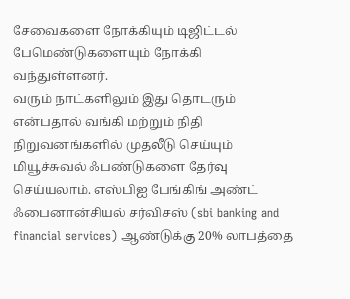சேவைகளை நோக்கியும் டிஜிட்டல் பேமெண்டுகளையும் நோக்கி வந்துள்ளனர்.
வரும் நாட்களிலும் இது தொடரும் என்பதால் வங்கி மற்றும் நிதி நிறுவனங்களில் முதலீடு செய்யும் மியூச்சுவல் ஃபண்டுகளை தேர்வு செய்யலாம். எஸ்பிஐ பேங்கிங் அண்ட் ஃபைனான்சியல் சர்விசஸ் (sbi banking and financial services) ஆண்டுக்கு 20% லாபத்தை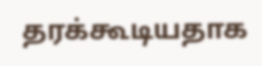தரக்கூடியதாக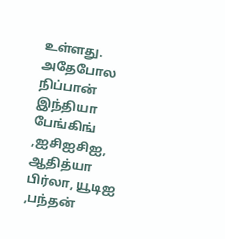உள்ளது.
அதேபோல நிப்பான் இந்தியா பேங்கிங் ,ஐசிஐசிஐ, ஆதித்யா பிர்லா, யூடிஐ ,பந்தன்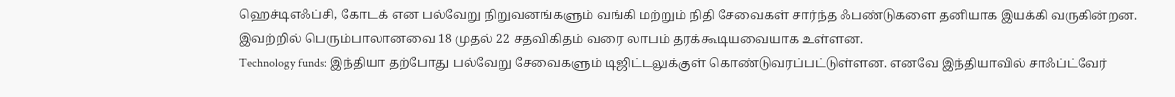ஹெச்டிஎஃப்சி, கோடக் என பல்வேறு நிறுவனங்களும் வங்கி மற்றும் நிதி சேவைகள் சார்ந்த ஃபண்டுகளை தனியாக இயக்கி வருகின்றன. இவற்றில் பெரும்பாலானவை 18 முதல் 22 சதவிகிதம் வரை லாபம் தரக்கூடியவையாக உள்ளன.
Technology funds: இந்தியா தற்போது பல்வேறு சேவைகளும் டிஜிட்டலுக்குள் கொண்டுவரப்பட்டுள்ளன. எனவே இந்தியாவில் சாஃப்ட்வேர்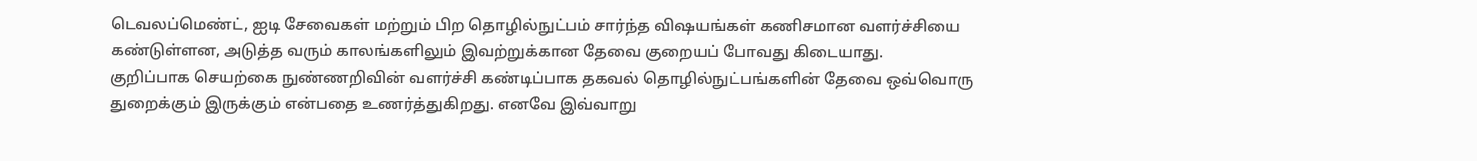டெவலப்மெண்ட், ஐடி சேவைகள் மற்றும் பிற தொழில்நுட்பம் சார்ந்த விஷயங்கள் கணிசமான வளர்ச்சியை கண்டுள்ளன, அடுத்த வரும் காலங்களிலும் இவற்றுக்கான தேவை குறையப் போவது கிடையாது.
குறிப்பாக செயற்கை நுண்ணறிவின் வளர்ச்சி கண்டிப்பாக தகவல் தொழில்நுட்பங்களின் தேவை ஒவ்வொரு துறைக்கும் இருக்கும் என்பதை உணர்த்துகிறது. எனவே இவ்வாறு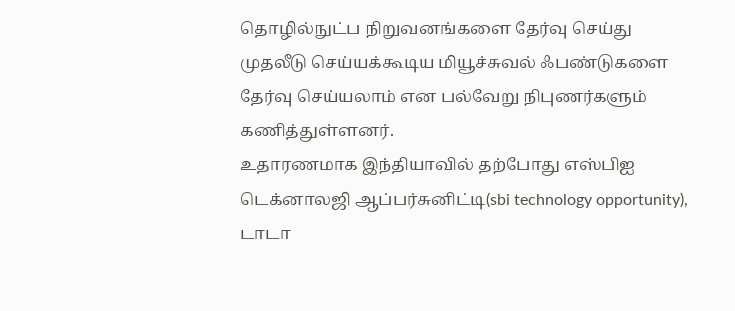தொழில்நுட்ப நிறுவனங்களை தேர்வு செய்து முதலீடு செய்யக்கூடிய மியூச்சுவல் ஃபண்டுகளை தேர்வு செய்யலாம் என பல்வேறு நிபுணர்களும் கணித்துள்ளனர்.
உதாரணமாக இந்தியாவில் தற்போது எஸ்பிஐ டெக்னாலஜி ஆப்பர்சுனிட்டி(sbi technology opportunity), டாடா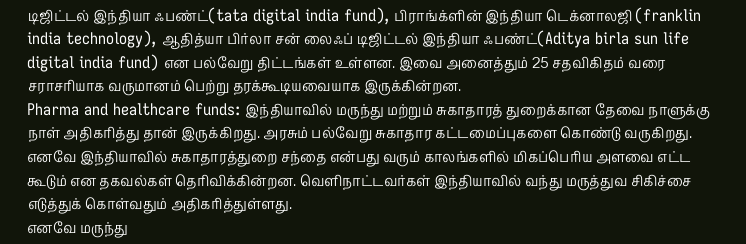டிஜிட்டல் இந்தியா ஃபண்ட்(tata digital india fund), பிராங்க்ளின் இந்தியா டெக்னாலஜி (franklin india technology), ஆதித்யா பிர்லா சன் லைஃப் டிஜிட்டல் இந்தியா ஃபண்ட்(Aditya birla sun life digital india fund) என பல்வேறு திட்டங்கள் உள்ளன. இவை அனைத்தும் 25 சதவிகிதம் வரை சராசரியாக வருமானம் பெற்று தரக்கூடியவையாக இருக்கின்றன.
Pharma and healthcare funds: இந்தியாவில் மருந்து மற்றும் சுகாதாரத் துறைக்கான தேவை நாளுக்கு நாள் அதிகரித்து தான் இருக்கிறது. அரசும் பல்வேறு சுகாதார கட்டமைப்புகளை கொண்டு வருகிறது.
எனவே இந்தியாவில் சுகாதாரத்துறை சந்தை என்பது வரும் காலங்களில் மிகப்பெரிய அளவை எட்ட கூடும் என தகவல்கள் தெரிவிக்கின்றன. வெளிநாட்டவர்கள் இந்தியாவில் வந்து மருத்துவ சிகிச்சை எடுத்துக் கொள்வதும் அதிகரித்துள்ளது.
எனவே மருந்து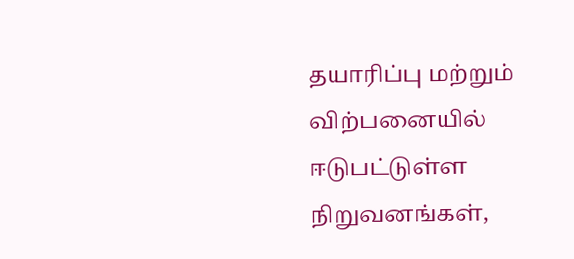தயாரிப்பு மற்றும் விற்பனையில் ஈடுபட்டுள்ள நிறுவனங்கள்,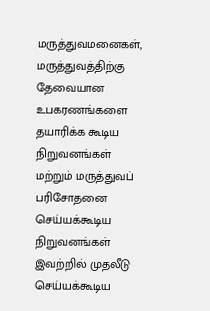மருத்துவமனைகள், மருத்துவத்திற்கு தேவையான உபகரணங்களை தயாரிக்க கூடிய நிறுவனங்கள் மற்றும் மருத்துவப் பரிசோதனை செய்யக்கூடிய நிறுவனங்கள் இவற்றில் முதலீடு செய்யக்கூடிய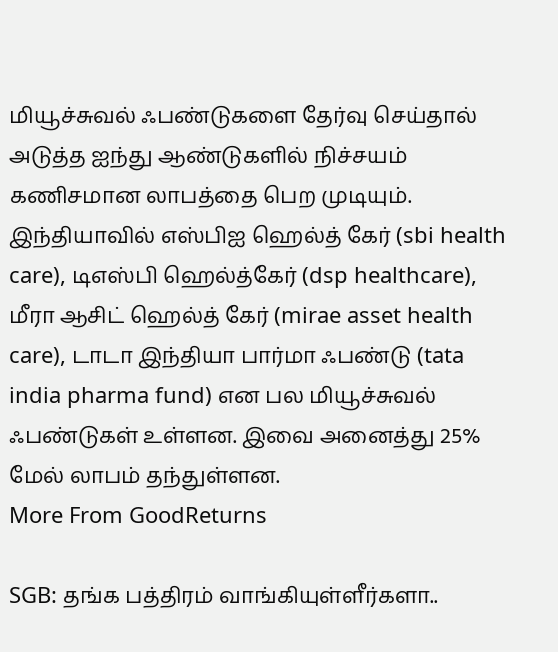மியூச்சுவல் ஃபண்டுகளை தேர்வு செய்தால் அடுத்த ஐந்து ஆண்டுகளில் நிச்சயம் கணிசமான லாபத்தை பெற முடியும்.
இந்தியாவில் எஸ்பிஐ ஹெல்த் கேர் (sbi health care), டிஎஸ்பி ஹெல்த்கேர் (dsp healthcare), மீரா ஆசிட் ஹெல்த் கேர் (mirae asset health care), டாடா இந்தியா பார்மா ஃபண்டு (tata india pharma fund) என பல மியூச்சுவல் ஃபண்டுகள் உள்ளன. இவை அனைத்து 25% மேல் லாபம் தந்துள்ளன.
More From GoodReturns

SGB: தங்க பத்திரம் வாங்கியுள்ளீர்களா..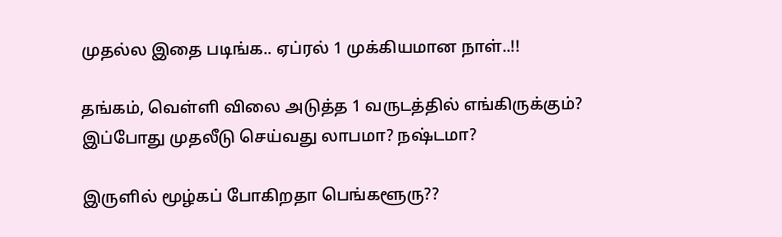முதல்ல இதை படிங்க.. ஏப்ரல் 1 முக்கியமான நாள்..!!

தங்கம், வெள்ளி விலை அடுத்த 1 வருடத்தில் எங்கிருக்கும்? இப்போது முதலீடு செய்வது லாபமா? நஷ்டமா?

இருளில் மூழ்கப் போகிறதா பெங்களூரு??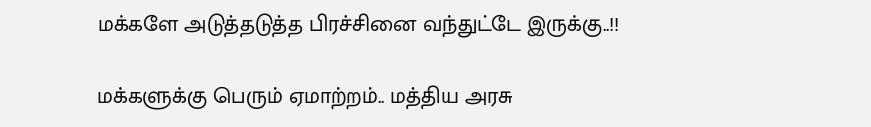மக்களே அடுத்தடுத்த பிரச்சினை வந்துட்டே இருக்கு..!!

மக்களுக்கு பெரும் ஏமாற்றம்.. மத்திய அரசு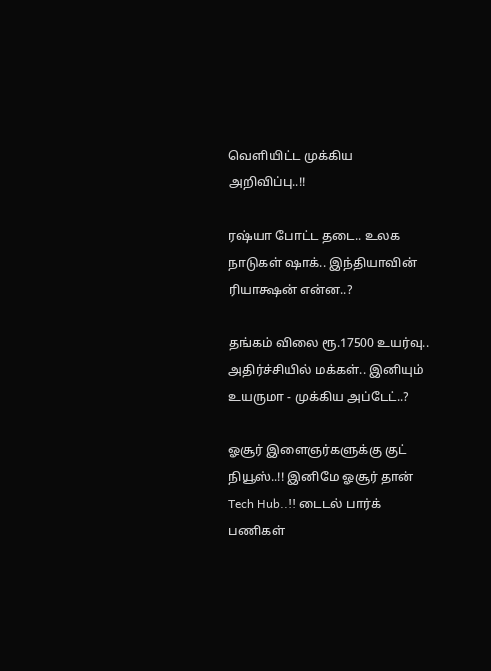வெளியிட்ட முக்கிய அறிவிப்பு..!!

ரஷ்யா போட்ட தடை.. உலக நாடுகள் ஷாக்.. இந்தியாவின் ரியாக்ஷன் என்ன..?

தங்கம் விலை ரூ.17500 உயர்வு.. அதிர்ச்சியில் மக்கள்.. இனியும் உயருமா - முக்கிய அப்டேட்..?

ஓசூர் இளைஞர்களுக்கு குட் நியூஸ்..!! இனிமே ஓசூர் தான் Tech Hub..!! டைடல் பார்க் பணிகள்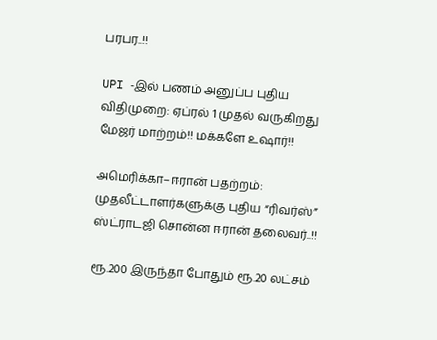பரபர..!!

UPI -இல் பணம் அனுப்ப புதிய விதிமுறை: ஏப்ரல் 1 முதல் வருகிறது மேஜர் மாற்றம்!! மக்களே உஷார்!!

அமெரிக்கா–ஈரான் பதற்றம்: முதலீட்டாளர்களுக்கு புதிய “ரிவர்ஸ்” ஸ்ட்ராடஜி சொன்ன ஈரான் தலைவர்..!!

ரூ.200 இருந்தா போதும் ரூ.20 லட்சம்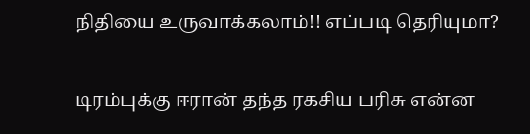நிதியை உருவாக்கலாம்!! எப்படி தெரியுமா?

டிரம்புக்கு ஈரான் தந்த ரகசிய பரிசு என்ன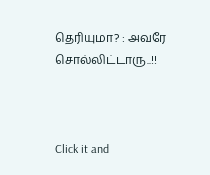தெரியுமா? : அவரே சொல்லிட்டாரு..!!



Click it and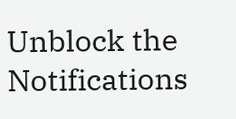Unblock the Notifications